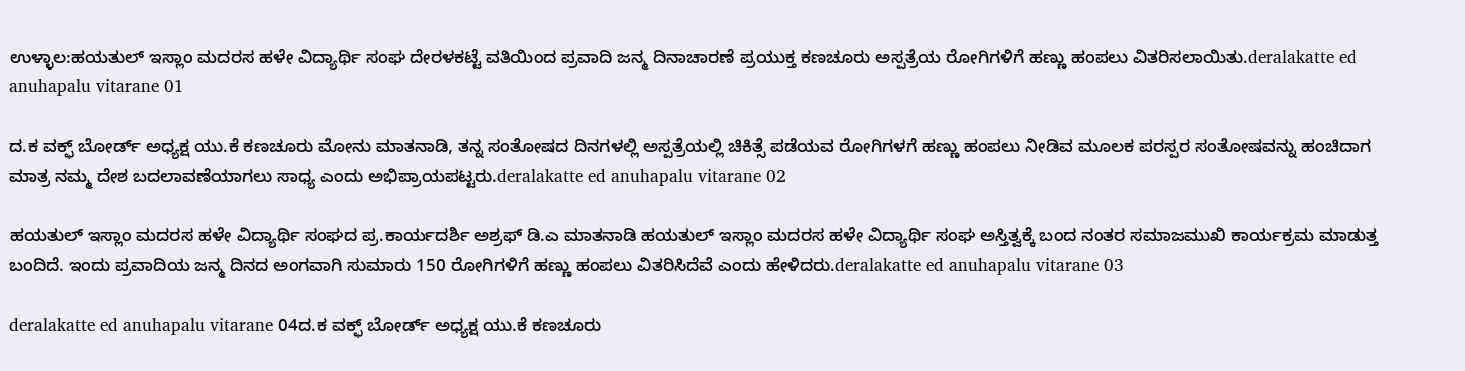ಉಳ್ಳಾಲ:ಹಯತುಲ್ ಇಸ್ಲಾಂ ಮದರಸ ಹಳೇ ವಿದ್ಯಾರ್ಥಿ ಸಂಘ ದೇರಳಕಟ್ಟೆ ವತಿಯಿಂದ ಪ್ರವಾದಿ ಜನ್ಮ ದಿನಾಚಾರಣೆ ಪ್ರಯುಕ್ತ ಕಣಚೂರು ಅಸ್ಪತ್ರೆಯ ರೋಗಿಗಳಿಗೆ ಹಣ್ಣು ಹಂಪಲು ವಿತರಿಸಲಾಯಿತು.deralakatte ed anuhapalu vitarane 01

ದ.ಕ ವಕ್ಫ್ ಬೋರ್ಡ್ ಅಧ್ಯಕ್ಷ ಯು.ಕೆ ಕಣಚೂರು ಮೋನು ಮಾತನಾಡಿ, ತನ್ನ ಸಂತೋಷದ ದಿನಗಳಲ್ಲಿ ಅಸ್ಪತ್ರೆಯಲ್ಲಿ ಚಿಕಿತ್ಸೆ ಪಡೆಯವ ರೋಗಿಗಳಗೆ ಹಣ್ಣು ಹಂಪಲು ನೀಡಿವ ಮೂಲಕ ಪರಸ್ಪರ ಸಂತೋಷವನ್ನು ಹಂಚಿದಾಗ ಮಾತ್ರ ನಮ್ಮ ದೇಶ ಬದಲಾವಣೆಯಾಗಲು ಸಾಧ್ಯ ಎಂದು ಅಭಿಪ್ರಾಯಪಟ್ಟರು.deralakatte ed anuhapalu vitarane 02

ಹಯತುಲ್ ಇಸ್ಲಾಂ ಮದರಸ ಹಳೇ ವಿದ್ಯಾರ್ಥಿ ಸಂಘದ ಪ್ರ.ಕಾರ್ಯದರ್ಶಿ ಅಶ್ರಫ್ ಡಿ.ಎ ಮಾತನಾಡಿ ಹಯತುಲ್ ಇಸ್ಲಾಂ ಮದರಸ ಹಳೇ ವಿದ್ಯಾರ್ಥಿ ಸಂಘ ಅಸ್ತಿತ್ವಕ್ಕೆ ಬಂದ ನಂತರ ಸಮಾಜಮುಖಿ ಕಾರ್ಯಕ್ರಮ ಮಾಡುತ್ತ ಬಂದಿದೆ. ಇಂದು ಪ್ರವಾದಿಯ ಜನ್ಮ ದಿನದ ಅಂಗವಾಗಿ ಸುಮಾರು 150 ರೋಗಿಗಳಿಗೆ ಹಣ್ಣು ಹಂಪಲು ವಿತರಿಸಿದೆವೆ ಎಂದು ಹೇಳಿದರು.deralakatte ed anuhapalu vitarane 03

deralakatte ed anuhapalu vitarane 04ದ.ಕ ವಕ್ಫ್ ಬೋರ್ಡ್ ಅಧ್ಯಕ್ಷ ಯು.ಕೆ ಕಣಚೂರು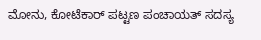ಮೋನು, ಕೋಟೆಕಾರ್ ಪಟ್ಟಣ ಪಂಚಾಯತ್ ಸದಸ್ಯ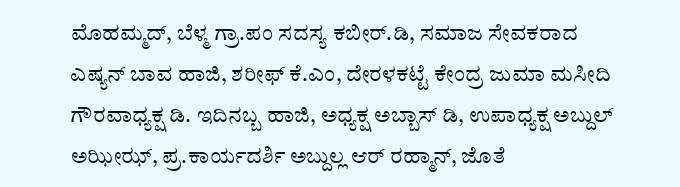ಮೊಹಮ್ಮದ್, ಬೆಳ್ಮ ಗ್ರಾ.ಪಂ ಸದಸ್ಯ ಕಬೀರ್.ಡಿ, ಸಮಾಜ ಸೇವಕರಾದ ಎಷ್ಯನ್ ಬಾವ ಹಾಜಿ, ಶರೀಫ್ ಕೆ.ಎಂ, ದೇರಳಕಟ್ಟೆ ಕೇಂದ್ರ ಜುಮಾ ಮಸೀದಿ ಗೌರವಾಧ್ಯಕ್ಷ ಡಿ. ಇದಿನಬ್ಬ ಹಾಜಿ, ಅಧ್ಯಕ್ಷ ಅಬ್ಬಾಸ್ ಡಿ, ಉಪಾಧ್ಯಕ್ಷ ಅಬ್ದುಲ್ ಅಝೀಝ್, ಪ್ರ.ಕಾರ್ಯದರ್ಶಿ ಅಬ್ದುಲ್ಲ ಆರ್ ರಹ್ಮಾನ್, ಜೊತೆ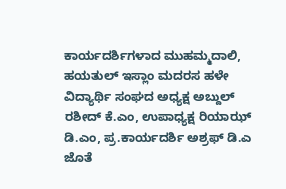ಕಾರ್ಯದರ್ಶಿಗಳಾದ ಮುಹಮ್ಮದಾಲಿ, ಹಯತುಲ್ ಇಸ್ಲಾಂ ಮದರಸ ಹಳೇ ವಿದ್ಯಾರ್ಥಿ ಸಂಘದ ಅಧ್ಯಕ್ಷ ಅಬ್ದುಲ್ ರಶೀದ್ ಕೆ.ಎಂ, ಉಪಾಧ್ಯಕ್ಷ ರಿಯಾಝ್ ಡಿ.ಎಂ, ಪ್ರ.ಕಾರ್ಯದರ್ಶಿ ಅಶ್ರಫ್ ಡಿ.ಎ ಜೊತೆ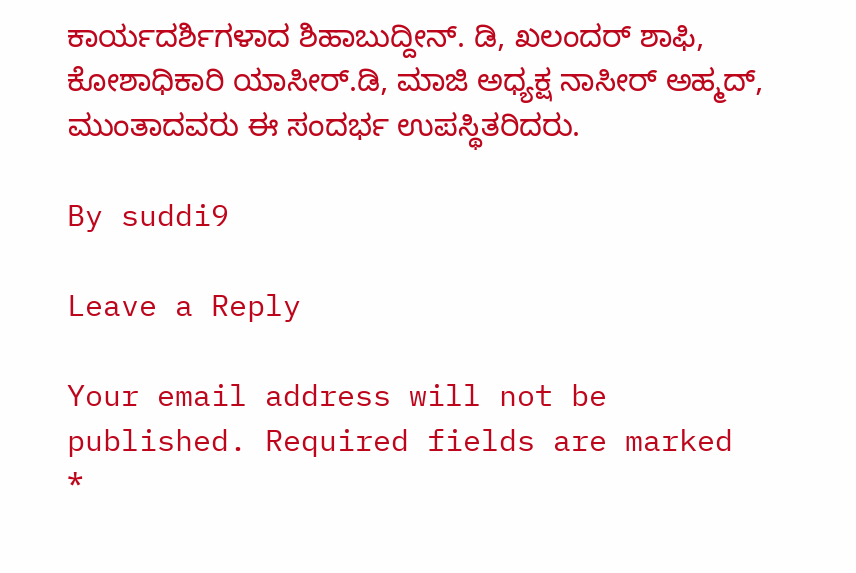ಕಾರ್ಯದರ್ಶಿಗಳಾದ ಶಿಹಾಬುದ್ದೀನ್. ಡಿ, ಖಲಂದರ್ ಶಾಫಿ, ಕೋಶಾಧಿಕಾರಿ ಯಾಸೀರ್.ಡಿ, ಮಾಜಿ ಅಧ್ಯಕ್ಷ ನಾಸೀರ್ ಅಹ್ಮದ್, ಮುಂತಾದವರು ಈ ಸಂದರ್ಭ ಉಪಸ್ಥಿತರಿದರು.

By suddi9

Leave a Reply

Your email address will not be published. Required fields are marked *